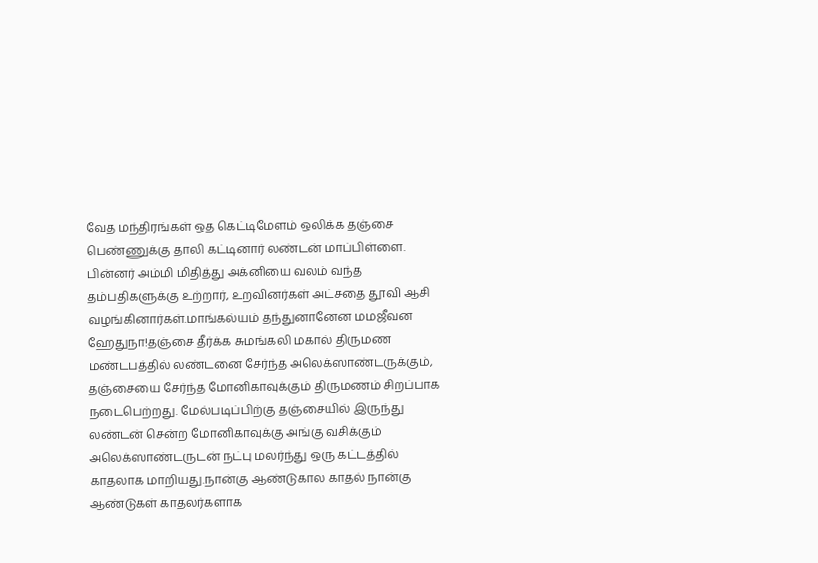வேத மந்திரங்கள் ஒத கெட்டிமேளம் ஒலிக்க தஞ்சை பெண்ணுக்கு தாலி கட்டினார் லண்டன் மாப்பிள்ளை. பின்னர் அம்மி மிதித்து அக்னியை வலம் வந்த தம்பதிகளுக்கு உற்றார், உறவினர்கள் அட்சதை தூவி ஆசி வழங்கினார்கள்.மாங்கல்யம் தந்துனானேன மமஜீவன ஹேதுநா!தஞ்சை தீர்க்க சுமங்கலி மகால் திருமண மண்டபத்தில் லண்டனை சேர்ந்த அலெக்ஸாண்டருக்கும், தஞ்சையை சேர்ந்த மோனிகாவுக்கும் திருமணம் சிறப்பாக நடைபெற்றது. மேல்படிப்பிற்கு தஞ்சையில் இருந்து லண்டன் சென்ற மோனிகாவுக்கு அங்கு வசிக்கும் அலெக்ஸாண்டருடன் நட்பு மலர்ந்து ஒரு கட்டத்தில் காதலாக மாறியது.நான்கு ஆண்டுகால காதல் நான்கு ஆண்டுகள் காதலர்களாக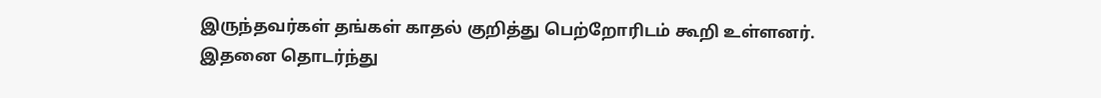இருந்தவர்கள் தங்கள் காதல் குறித்து பெற்றோரிடம் கூறி உள்ளனர். இதனை தொடர்ந்து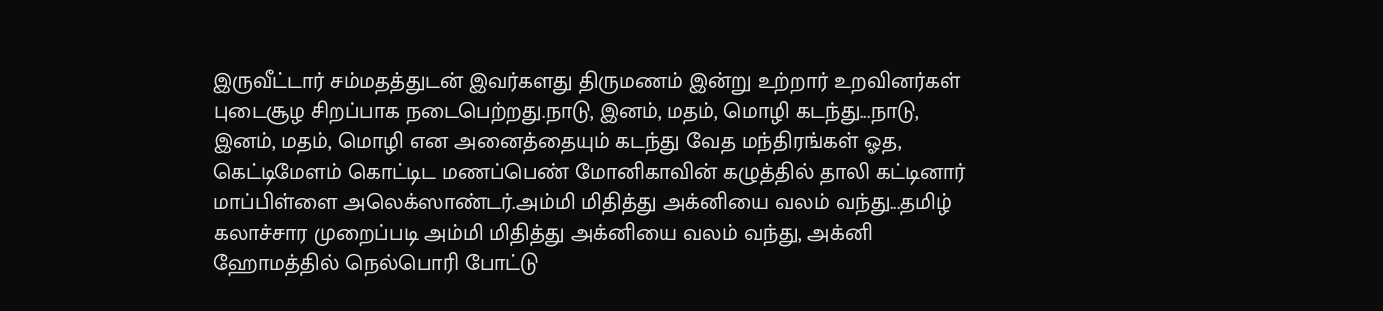இருவீட்டார் சம்மதத்துடன் இவர்களது திருமணம் இன்று உற்றார் உறவினர்கள் புடைசூழ சிறப்பாக நடைபெற்றது.நாடு, இனம், மதம், மொழி கடந்து...நாடு, இனம், மதம், மொழி என அனைத்தையும் கடந்து வேத மந்திரங்கள் ஓத, கெட்டிமேளம் கொட்டிட மணப்பெண் மோனிகாவின் கழுத்தில் தாலி கட்டினார் மாப்பிள்ளை அலெக்ஸாண்டர்.அம்மி மிதித்து அக்னியை வலம் வந்து...தமிழ் கலாச்சார முறைப்படி அம்மி மிதித்து அக்னியை வலம் வந்து, அக்னி ஹோமத்தில் நெல்பொரி போட்டு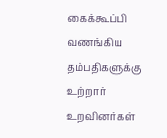கைக்கூப்பி வணங்கிய தம்பதிகளுக்கு உற்றார் உறவினர்கள்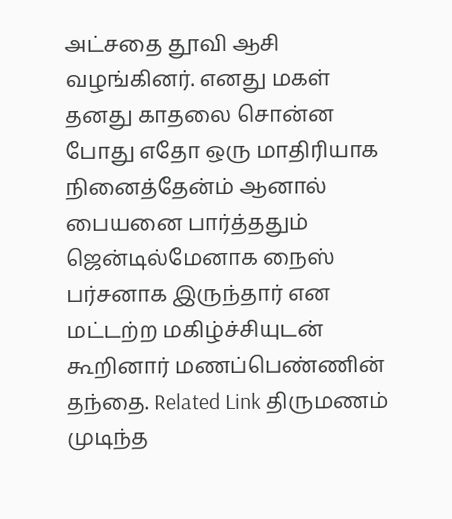அட்சதை தூவி ஆசி வழங்கினர். எனது மகள் தனது காதலை சொன்ன போது எதோ ஒரு மாதிரியாக நினைத்தேன்ம் ஆனால் பையனை பார்த்ததும் ஜென்டில்மேனாக நைஸ் பர்சனாக இருந்தார் என மட்டற்ற மகிழ்ச்சியுடன் கூறினார் மணப்பெண்ணின் தந்தை. Related Link திருமணம் முடிந்த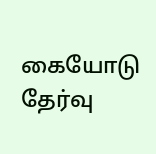கையோடு தேர்வு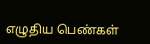எழுதிய பெண்கள்